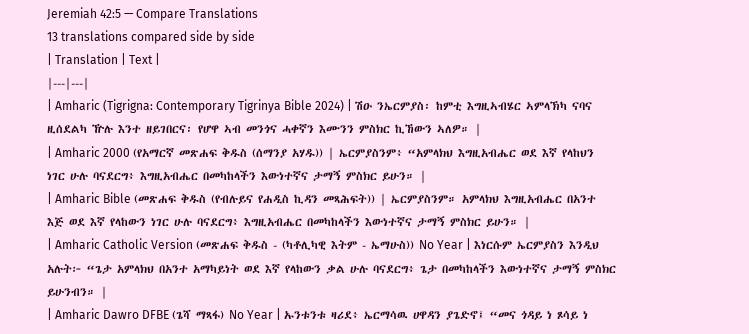Jeremiah 42:5 — Compare Translations
13 translations compared side by side
| Translation | Text |
|---|---|
| Amharic (Tigrigna: Contemporary Tigrinya Bible 2024) | ሽዑ ንኤርምያስ፡ ከምቲ እግዚኣብሄር ኣምላኽካ ናባና ዚሰደልካ ዅሉ እንተ ዘይገበርና፡ የሆዋ ኣብ መንጎና ሓቀኛን እሙንን ምስክር ኪኸውን ኣለዎ። |
| Amharic 2000 (የአማርኛ መጽሐፍ ቅዱስ (ሰማንያ አሃዱ)) | ኤርምያስንም፥ “አምላክህ እግዚአብሔር ወደ እኛ የላከህን ነገር ሁሉ ባናደርግ፥ እግዚአብሔር በመካከላችን እውነተኛና ታማኝ ምስክር ይሁን። |
| Amharic Bible (መጽሐፍ ቅዱስ (የብሉይና የሐዲስ ኪዳን መጻሕፍት)) | ኤርምያስንም። አምላክህ እግዚአብሔር በአንተ እጅ ወደ እኛ የላከውን ነገር ሁሉ ባናደርግ፥ እግዚአብሔር በመካከላችን እውነተኛና ታማኝ ምስክር ይሁን። |
| Amharic Catholic Version (መጽሐፍ ቅዱስ - (ካቶሊካዊ እትም - ኤማሁስ)) No Year | እነርሱም ኤርምያስን እንዲህ አሉት፦ “ጌታ አምላክህ በአንተ አማካይነት ወደ እኛ የላከውን ቃል ሁሉ ባናደርግ፥ ጌታ በመካከላችን እውነተኛና ታማኝ ምስክር ይሁንብን። |
| Amharic Dawro DFBE (ጌሻ ማጻፋ) No Year | ኡንቱንቱ ዛሪደ፥ ኤርማሳዉ ሀዋዳን ያጌድኖ፤ “መና ጎዳይ ነ ጾሳይ ነ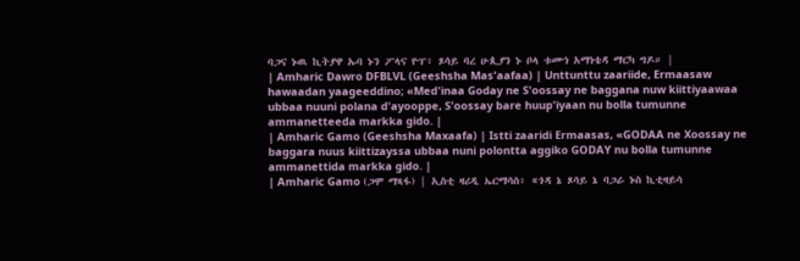ባጋና ኑዉ ኪትያዋ ኡባ ኑን ፖላና ዮፐ፥ ጾሳይ ባረ ሁጲያን ኑ ቦላ ቱሙነ አማነቴዳ ማርካ ግዶ። |
| Amharic Dawro DFBLVL (Geeshsha Mas'aafaa) | Unttunttu zaariide, Ermaasaw hawaadan yaageeddino; «Med'inaa Goday ne S'oossay ne baggana nuw kiittiyaawaa ubbaa nuuni polana d'ayooppe, S'oossay bare huup'iyaan nu bolla tumunne ammanetteeda markka gido. |
| Amharic Gamo (Geeshsha Maxaafa) | Istti zaaridi Ermaasas, «GODAA ne Xoossay ne baggara nuus kiittizayssa ubbaa nuni polontta aggiko GODAY nu bolla tumunne ammanettida markka gido. |
| Amharic Gamo (ጋሞ ማጻፋ) | ኢስቲ ዛሪዲ ኤርማሳስ፥ «ጎዳ ኔ ጾሳይ ኔ ባጋራ ኑስ ኪቲዛይሳ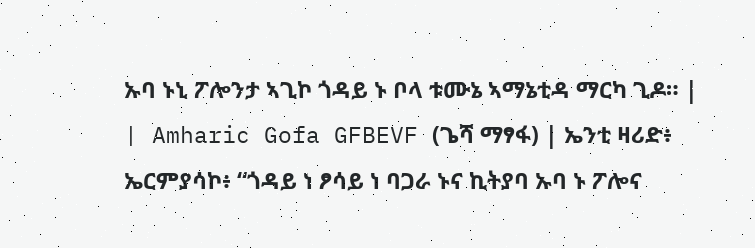ኡባ ኑኒ ፖሎንታ ኣጊኮ ጎዳይ ኑ ቦላ ቱሙኔ ኣማኔቲዳ ማርካ ጊዶ። |
| Amharic Gofa GFBEVF (ጌሻ ማፃፋ) | ኤንቲ ዛሪድ፥ ኤርምያሳኮ፥ “ጎዳይ ነ ፆሳይ ነ ባጋራ ኑና ኪትያባ ኡባ ኑ ፖሎና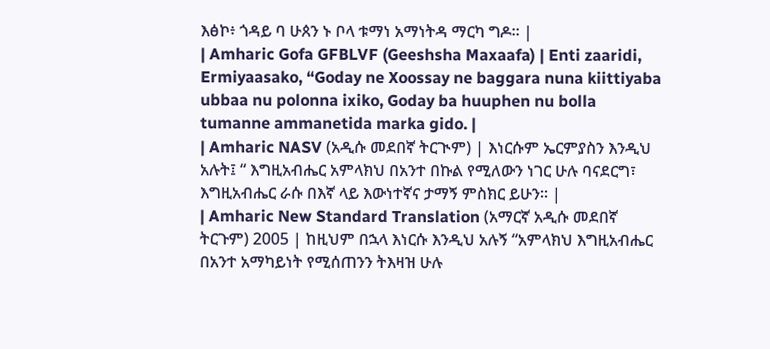እፅኮ፥ ጎዳይ ባ ሁጰን ኑ ቦላ ቱማነ አማነትዳ ማርካ ግዶ። |
| Amharic Gofa GFBLVF (Geeshsha Maxaafa) | Enti zaaridi, Ermiyaasako, “Goday ne Xoossay ne baggara nuna kiittiyaba ubbaa nu polonna ixiko, Goday ba huuphen nu bolla tumanne ammanetida marka gido. |
| Amharic NASV (አዲሱ መደበኛ ትርጒም) | እነርሱም ኤርምያስን እንዲህ አሉት፤ “ እግዚአብሔር አምላክህ በአንተ በኩል የሚለውን ነገር ሁሉ ባናደርግ፣ እግዚአብሔር ራሱ በእኛ ላይ እውነተኛና ታማኝ ምስክር ይሁን። |
| Amharic New Standard Translation (አማርኛ አዲሱ መደበኛ ትርጉም) 2005 | ከዚህም በኋላ እነርሱ እንዲህ አሉኝ “አምላክህ እግዚአብሔር በአንተ አማካይነት የሚሰጠንን ትእዛዝ ሁሉ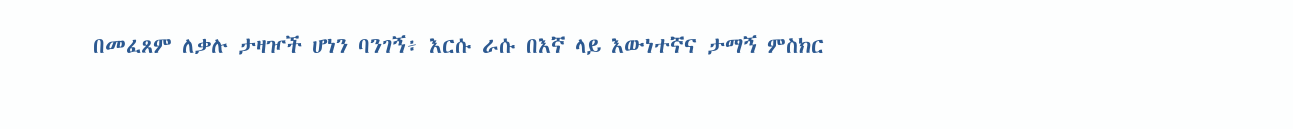በመፈጸም ለቃሉ ታዛዦች ሆነን ባንገኝ፥ እርሱ ራሱ በእኛ ላይ እውነተኛና ታማኝ ምስክር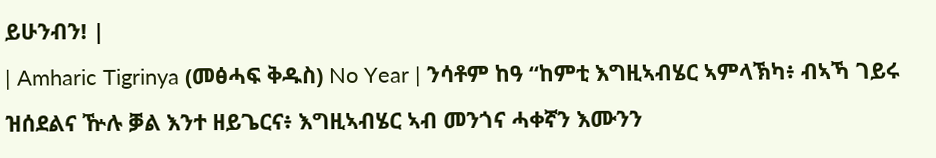ይሁንብን! |
| Amharic Tigrinya (መፅሓፍ ቅዱስ) No Year | ንሳቶም ከዓ “ከምቲ እግዚኣብሄር ኣምላኽካ፥ ብኣኻ ገይሩ ዝሰደልና ዅሉ ቓል እንተ ዘይጌርና፥ እግዚኣብሄር ኣብ መንጎና ሓቀኛን እሙንን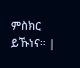ምስክር ይኹነና። |